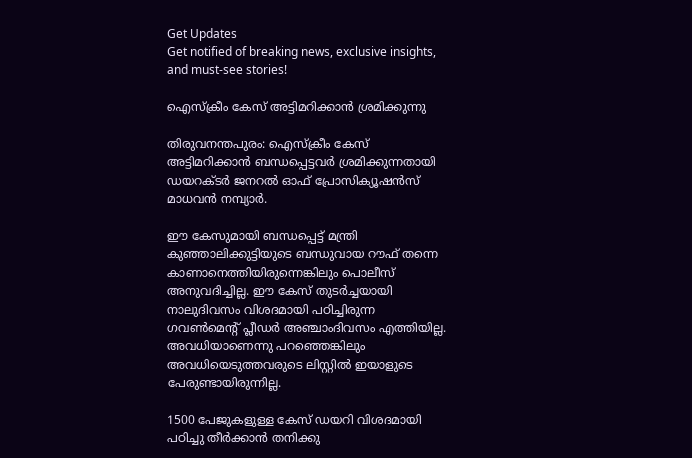Get Updates
Get notified of breaking news, exclusive insights, and must-see stories!

ഐസ്ക്രീം കേസ് അട്ടിമറിക്കാന്‍ ശ്രമിക്കുന്നു

തിരുവനന്തപുരം: ഐസ്ക്രീം കേസ് അട്ടിമറിക്കാന്‍ ബന്ധപ്പെട്ടവര്‍ ശ്രമിക്കുന്നതായി ഡയറക്ടര്‍ ജനറല്‍ ഓഫ് പ്രോസിക്യൂഷന്‍സ് മാധവന്‍ നമ്പ്യാര്‍.

ഈ കേസുമായി ബന്ധപ്പെട്ട് മന്ത്രി കുഞ്ഞാലിക്കുട്ടിയുടെ ബന്ധുവായ റൗഫ് തന്നെ കാണാനെത്തിയിരുന്നെങ്കിലും പൊലീസ് അനുവദിച്ചില്ല. ഈ കേസ് തുടര്‍ച്ചയായി നാലുദിവസം വിശദമായി പഠിച്ചിരുന്ന ഗവണ്‍മെന്റ് പ്ലീഡര്‍ അഞ്ചാംദിവസം എത്തിയില്ല. അവധിയാണെന്നു പറഞ്ഞെങ്കിലും അവധിയെടുത്തവരുടെ ലിസ്റ്റില്‍ ഇയാളുടെ പേരുണ്ടായിരുന്നില്ല.

1500 പേജുകളുള്ള കേസ് ഡയറി വിശദമായി പഠിച്ചു തീര്‍ക്കാന്‍ തനിക്കു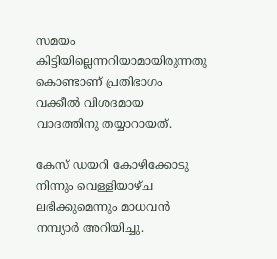സമയം കിട്ടിയില്ലെന്നറിയാമായിരുന്നതു കൊണ്ടാണ് പ്രതിഭാഗം വക്കീല്‍ വിശദമായ വാദത്തിനു തയ്യാറായത്.

കേസ് ഡയറി കോഴിക്കോടു നിന്നും വെള്ളിയാഴ്ച ലഭിക്കുമെന്നും മാധവന്‍ നമ്പ്യാര്‍ അറിയിച്ചു.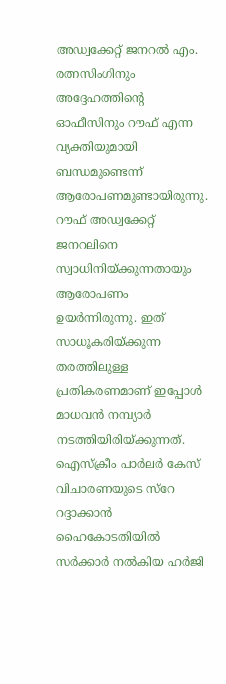അഡ്വക്കേറ്റ് ജനറല്‍ എം. രത്നസിംഗിനും അദ്ദേഹത്തിന്റെ ഓഫീസിനും റൗഫ് എന്ന വ്യക്തിയുമായി ബന്ധമുണ്ടെന്ന് ആരോപണമുണ്ടായിരുന്നു. റൗഫ് അഡ്വക്കേറ്റ് ജനറലിനെ സ്വാധിനിയ്ക്കുന്നതായും ആരോപണം ഉയര്‍ന്നിരുന്നു. ഇത് സാധൂകരിയ്ക്കുന്ന തരത്തിലുള്ള പ്രതികരണമാണ് ഇപ്പോള്‍ മാധവന്‍ നമ്പ്യാര്‍ നടത്തിയിരിയ്ക്കുന്നത്. ഐസ്ക്രീം പാര്‍ലര്‍ കേസ് വിചാരണയുടെ സ്റേ റദ്ദാക്കാന്‍ ഹൈകോടതിയില്‍ സര്‍ക്കാര്‍ നല്‍കിയ ഹര്‍ജി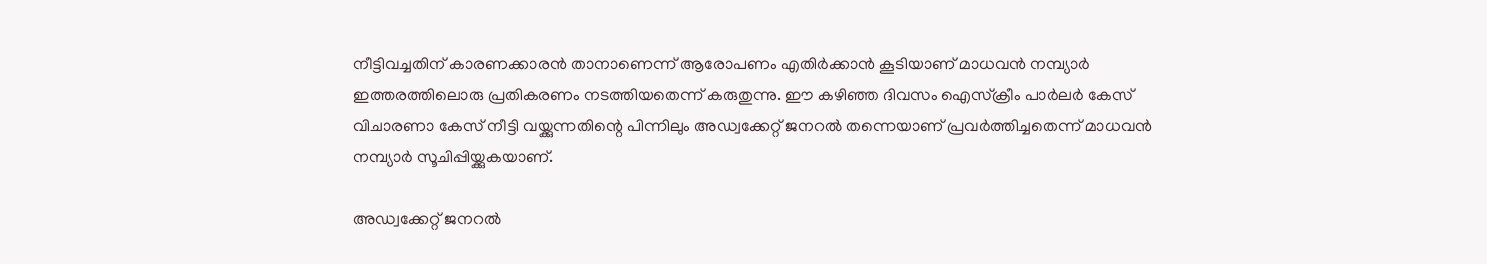നീട്ടിവച്ചതിന് കാരണക്കാരന്‍ താനാണെന്ന് ആരോപണം എതിര്‍ക്കാന്‍ കൂടിയാണ് മാധവന്‍ നമ്പ്യാര്‍ ഇത്തരത്തിലൊരു പ്രതികരണം നടത്തിയതെന്ന് കരുതുന്നു. ഈ കഴിഞ്ഞ ദിവസം ഐസ്ക്രീം പാര്‍ലര്‍ കേസ് വിചാരണാ കേസ് നീട്ടി വയ്ക്കുന്നതിന്റെ പിന്നിലും അഡ്വക്കേറ്റ് ജനറല്‍ തന്നെയാണ് പ്രവര്‍ത്തിച്ചതെന്ന് മാധവന്‍ നമ്പ്യാര്‍ സൂചിപ്പിയ്ക്കുകയാണ്.

അഡ്വക്കേറ്റ് ജനറല്‍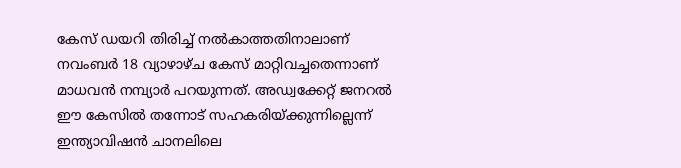കേസ് ഡയറി തിരിച്ച് നല്‍കാത്തതിനാലാണ് നവംബര്‍ 18 വ്യാഴാഴ്ച കേസ് മാറ്റിവച്ചതെന്നാണ് മാധവന്‍ നമ്പ്യാര്‍ പറയുന്നത്. അഡ്വക്കേറ്റ് ജനറല്‍ ഈ കേസില്‍ തന്നോട് സഹകരിയ്ക്കുന്നില്ലെന്ന് ഇന്ത്യാവിഷന്‍ ചാനലിലെ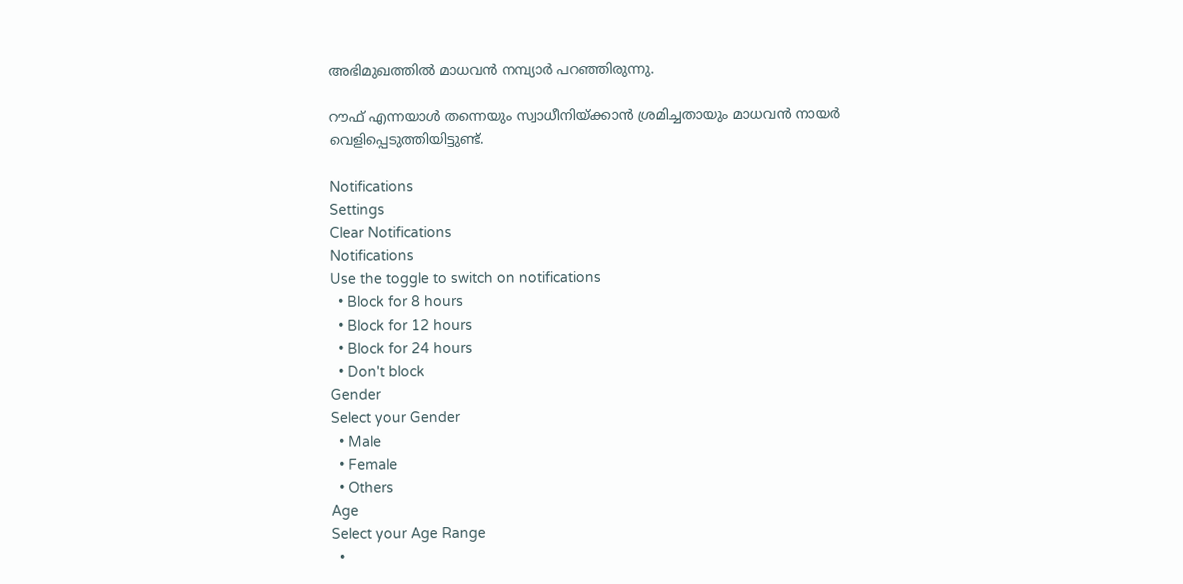അഭിമുഖത്തില്‍ മാധവന്‍ നമ്പ്യാര്‍ പറഞ്ഞിരുന്നു.

റൗഫ് എന്നയാള്‍ തന്നെയും സ്വാധീനിയ്ക്കാന്‍ ശ്രമിച്ചതായും മാധവന്‍ നായര്‍ വെളിപ്പെടുത്തിയിട്ടുണ്ട്.

Notifications
Settings
Clear Notifications
Notifications
Use the toggle to switch on notifications
  • Block for 8 hours
  • Block for 12 hours
  • Block for 24 hours
  • Don't block
Gender
Select your Gender
  • Male
  • Female
  • Others
Age
Select your Age Range
  •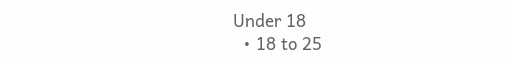Under 18
  • 18 to 25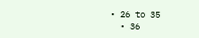• 26 to 35
  • 36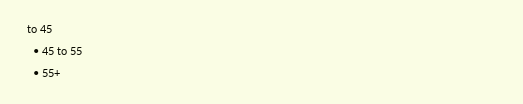to 45
  • 45 to 55
  • 55+